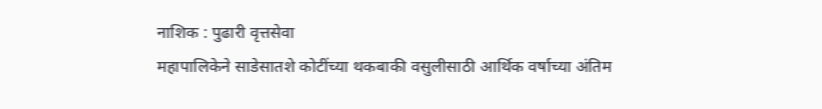नाशिक : पुढारी वृत्तसेवा
महापालिकेने साडेसातशे कोटींच्या थकबाकी वसुलीसाठी आर्थिक वर्षाच्या अंतिम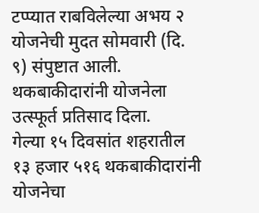टप्प्यात राबविलेल्या अभय २ योजनेची मुदत सोमवारी (दि. ९) संपुष्टात आली. थकबाकीदारांनी योजनेला उत्स्फूर्त प्रतिसाद दिला.
गेल्या १५ दिवसांत शहरातील १३ हजार ५१६ थकबाकीदारांनी योजनेचा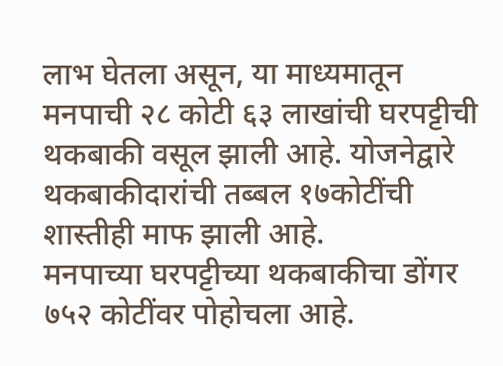लाभ घेतला असून, या माध्यमातून मनपाची २८ कोटी ६३ लाखांची घरपट्टीची थकबाकी वसूल झाली आहे. योजनेद्वारे थकबाकीदारांची तब्बल १७कोटींची शास्तीही माफ झाली आहे.
मनपाच्या घरपट्टीच्या थकबाकीचा डोंगर ७५२ कोटींवर पोहोचला आहे.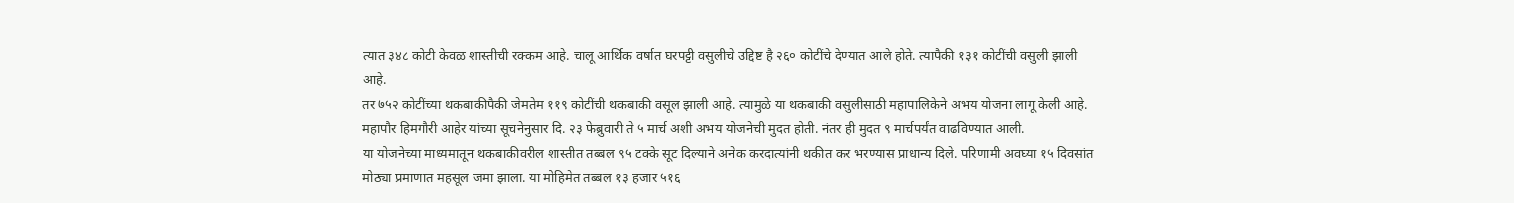त्यात ३४८ कोटी केवळ शास्तीची रक्कम आहे. चालू आर्थिक वर्षात घरपट्टी वसुलीचे उद्दिष्ट है २६० कोटींचे देण्यात आले होते. त्यापैकी १३१ कोटींची वसुली झाली आहे.
तर ७५२ कोटींच्या थकबाकीपैकी जेमतेम ११९ कोटींची थकबाकी वसूल झाली आहे. त्यामुळे या थकबाकी वसुलीसाठी महापालिकेने अभय योजना लागू केली आहे. महापौर हिमगौरी आहेर यांच्या सूचनेनुसार दि. २३ फेब्रुवारी ते ५ मार्च अशी अभय योजनेची मुदत होती. नंतर ही मुदत ९ मार्चपर्यंत वाढविण्यात आली.
या योजनेच्या माध्यमातून थकबाकीवरील शास्तीत तब्बल ९५ टक्के सूट दिल्याने अनेक करदात्यांनी थकीत कर भरण्यास प्राधान्य दिले. परिणामी अवघ्या १५ दिवसांत मोठ्या प्रमाणात महसूल जमा झाला. या मोहिमेत तब्बल १३ हजार ५१६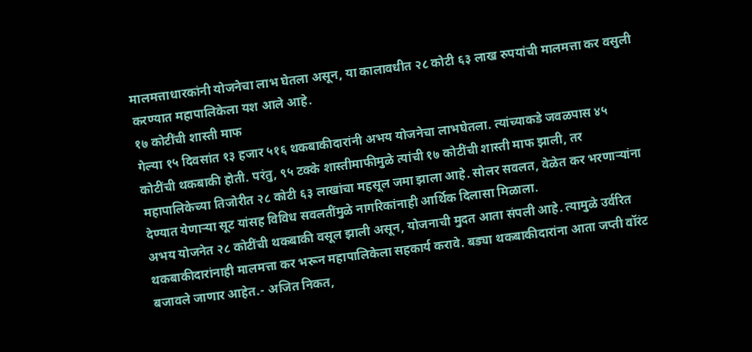मालमत्ताधारकांनी योजनेचा लाभ घेतला असून, या कालावधीत २८ कोटी ६३ लाख रुपयांची मालमत्ता कर वसुली करण्यात महापालिकेला यश आले आहे.
१७ कोटींची शास्ती माफ
गेल्या १५ दिवसांत १३ हजार ५१६ थकबाकीदारांनी अभय योजनेचा लाभघेतला. त्यांच्याकडे जवळपास ४५ कोटींची थकबाकी होती. परंतु, ९५ टक्के शास्तीमाफीमुळे त्यांची १७ कोटींची शास्ती माफ झाली, तर महापालिकेच्या तिजोरीत २८ कोटी ६३ लाखांचा महसूल जमा झाला आहे. सोलर सवलत, वेळेत कर भरणाऱ्यांना देण्यात येणाऱ्या सूट यांसह विविध सवलतींमुळे नागरिकांनाही आर्थिक दिलासा मिळाला.
अभय योजनेत २८ कोटींची थकबाकी वसूल झाली असून, योजनाची मुदत आता संपली आहे. त्यामुळे उर्वरित थकबाकीदारांनाही मालमत्ता कर भरून महापालिकेला सहकार्य करावे. बड्या थकबाकीदारांना आता जप्ती वॉरंट बजावले जाणार आहेत.- अजित निकत,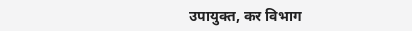उपायुक्त, कर विभाग